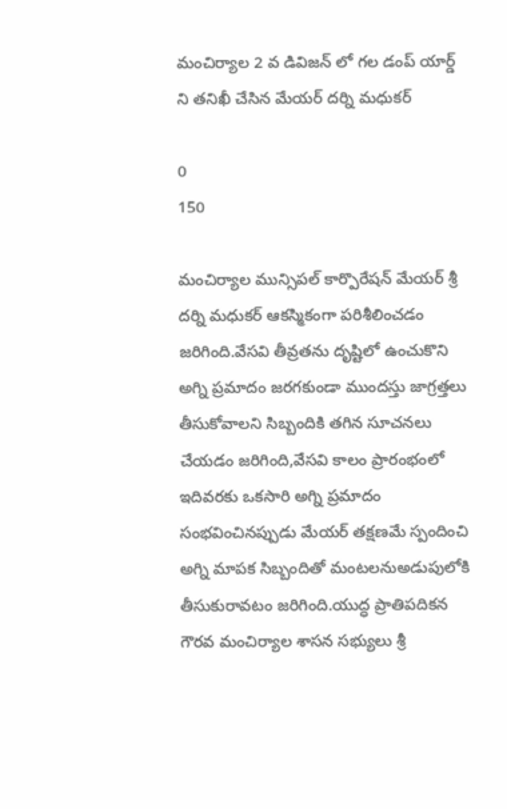మంచిర్యాల 2 వ డివిజన్ లో గల డంప్ యార్డ్ ని తనిఖీ చేసిన మేయర్ దర్ని మధుకర్

0
150

మంచిర్యాల మున్సిపల్ కార్పొరేషన్ మేయర్ శ్రీ దర్ని మధుకర్ ఆకస్మికంగా పరిశీలించడం జరిగింది.వేసవి తీవ్రతను దృష్టిలో ఉంచుకొని అగ్ని ప్రమాదం జరగకుండా ముందస్తు జాగ్రత్తలు తీసుకోవాలని సిబ్బందికి తగిన సూచనలు చేయడం జరిగింది,వేసవి కాలం ప్రారంభంలో ఇదివరకు ఒకసారి అగ్ని ప్రమాదం సంభవించినప్పుడు మేయర్ తక్షణమే స్పందించి అగ్ని మాపక సిబ్బందితో మంటలనుఅడుపులోకి తీసుకురావటం జరిగింది.యుద్ధ ప్రాతిపదికన గౌరవ మంచిర్యాల శాసన సభ్యులు శ్రీ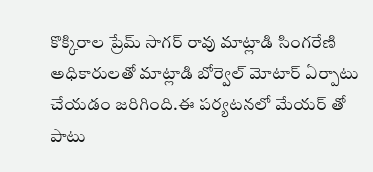కొక్కిరాల ప్రేమ్ సాగర్ రావు మాట్లాడి సింగరేణి అధికారులతో మాట్లాడి బోర్వెల్ మోటార్ ఏర్పాటు చేయడం జరిగింది.ఈ పర్యటనలో మేయర్ తో పాటు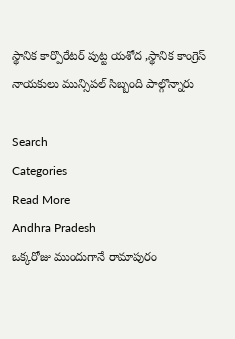స్థానిక కార్పొరేటర్ పుట్ట యశోద ,స్థానిక కాంగ్రెస్ నాయకులు మున్సిపల్ సిబ్బంది పాల్గొన్నారు

Search
Categories
Read More
Andhra Pradesh
ఒక్కరోజు ముందుగానే రామాపురం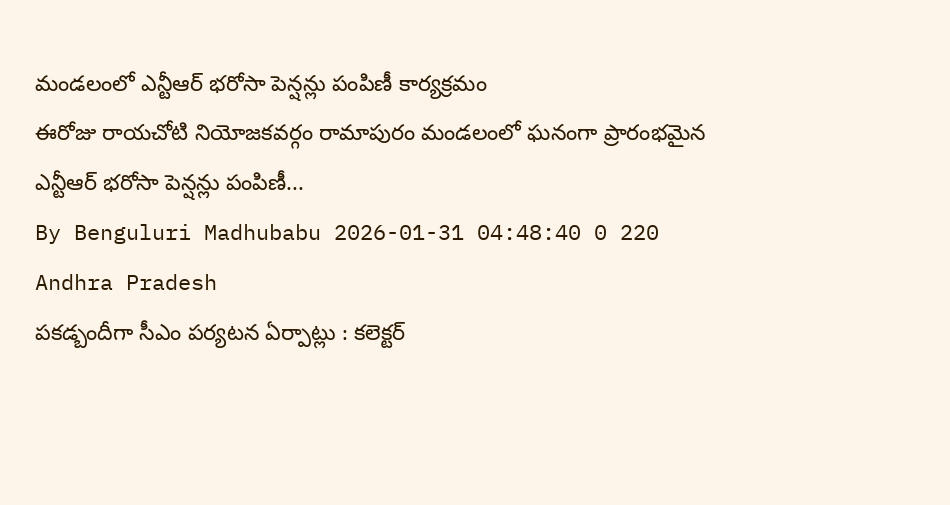మండలంలో ఎన్టీఆర్ భరోసా పెన్షన్లు పంపిణీ కార్యక్రమం
ఈరోజు రాయచోటి నియోజకవర్గం రామాపురం మండలంలో ఘనంగా ప్రారంభమైన ఎన్టీఆర్ భరోసా పెన్షన్లు పంపిణీ...
By Benguluri Madhubabu 2026-01-31 04:48:40 0 220
Andhra Pradesh
పకడ్బందీగా సీఎం పర్యటన ఏర్పాట్లు : కలెక్టర్‌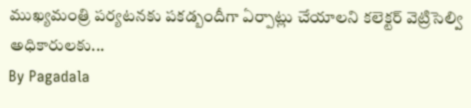ముఖ్యమంత్రి పర్యటనకు పకడ్బందీగా ఏర్పాట్లు చేయాలని కలెక్టర్‌ వెట్రిసెల్వి అధికారులకు...
By Pagadala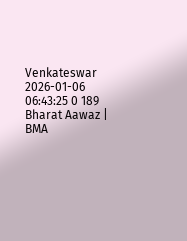Venkateswar 2026-01-06 06:43:25 0 189
Bharat Aawaz | BMA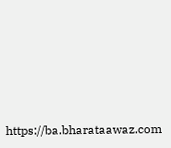https://ba.bharataawaz.com